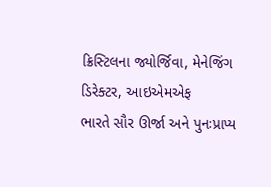ક્રિસ્ટિલના જ્યોર્જિવા, મેનેજિંગ ડિરેક્ટર, આઇએમએફ
ભારતે સૌર ઊર્જા અને પુનઃપ્રાપ્ય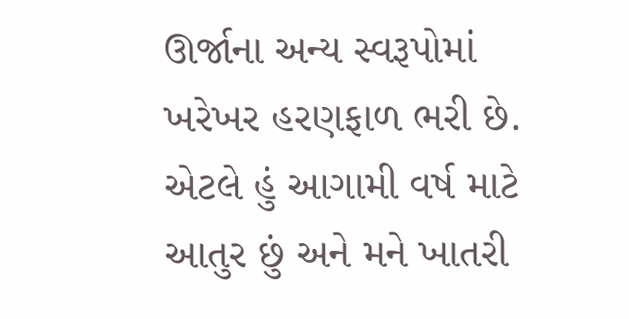ઊર્જાના અન્ય સ્વરૂપોમાં ખરેખર હરણફાળ ભરી છે. એટલે હું આગામી વર્ષ માટે આતુર છું અને મને ખાતરી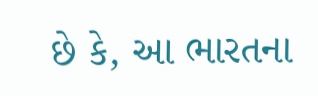છે કે, આ ભારતના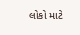લોકો માટે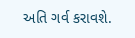અતિ ગર્વ કરાવશે.